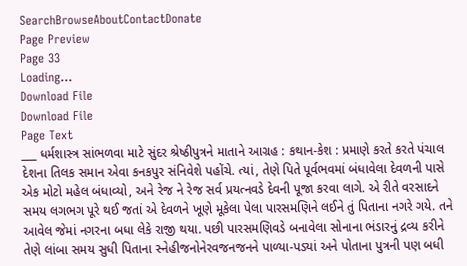SearchBrowseAboutContactDonate
Page Preview
Page 33
Loading...
Download File
Download File
Page Text
___ ધર્મશાસ્ત્ર સાંભળવા માટે સુંદર શ્રેષ્ઠીપુત્રને માતાને આગ્રહ : કથાન-કેશ : પ્રમાણે કરતે કરતે પંચાલ દેશના તિલક સમાન એવા કનકપુર સંનિવેશે પહોંચે. ત્યાં, તેણે પિતે પૂર્વભવમાં બંધાવેલા દેવળની પાસે એક મોટો મહેલ બંધાવ્યો, અને રેજ ને રેજ સર્વ પ્રયત્નવડે દેવની પૂજા કરવા લાગે. એ રીતે વરસાદને સમય લગભગ પૂરે થઈ જતાં એ દેવળને ખૂણે મૂકેલા પેલા પારસમણિને લઈને તું પિતાના નગરે ગયે. તને આવેલ જેમાં નગરના બધા લેકે રાજી થયા. પછી પારસમણિવડે બનાવેલા સોનાના ભંડારનું દ્રવ્ય કરીને તેણે લાંબા સમય સુધી પિતાના સ્નેહીજનોનેરવજનજનને પાળ્યા-પડ્યાં અને પોતાના પુત્રની પણ બધી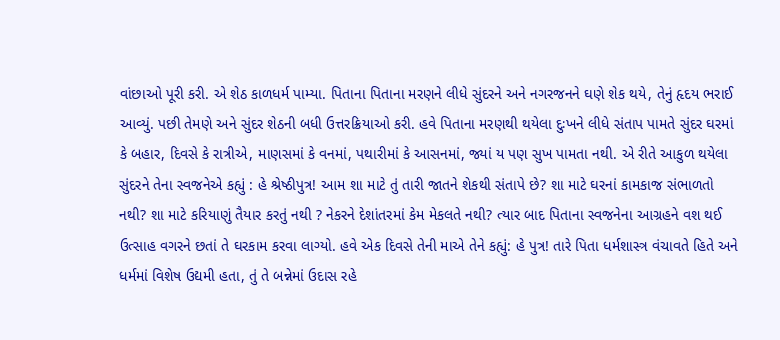વાંછાઓ પૂરી કરી. એ શેઠ કાળધર્મ પામ્યા. પિતાના પિતાના મરણને લીધે સુંદરને અને નગરજનને ઘણે શેક થયે, તેનું હૃદય ભરાઈ આવ્યું. પછી તેમણે અને સુંદર શેઠની બધી ઉત્તરક્રિયાઓ કરી. હવે પિતાના મરણથી થયેલા દુઃખને લીધે સંતાપ પામતે સુંદર ઘરમાં કે બહાર, દિવસે કે રાત્રીએ, માણસમાં કે વનમાં, પથારીમાં કે આસનમાં, જ્યાં ય પણ સુખ પામતા નથી. એ રીતે આકુળ થયેલા સુંદરને તેના સ્વજનેએ કહ્યું : હે શ્રેષ્ઠીપુત્ર! આમ શા માટે તું તારી જાતને શેકથી સંતાપે છે? શા માટે ઘરનાં કામકાજ સંભાળતો નથી? શા માટે કરિયાણું તૈયાર કરતું નથી ? નેકરને દેશાંતરમાં કેમ મેકલતે નથી? ત્યાર બાદ પિતાના સ્વજનેના આગ્રહને વશ થઈ ઉત્સાહ વગરને છતાં તે ઘરકામ કરવા લાગ્યો. હવે એક દિવસે તેની માએ તેને કહ્યું: હે પુત્ર! તારે પિતા ધર્મશાસ્ત્ર વંચાવતે હિતે અને ધર્મમાં વિશેષ ઉદ્યમી હતા, તું તે બન્નેમાં ઉદાસ રહે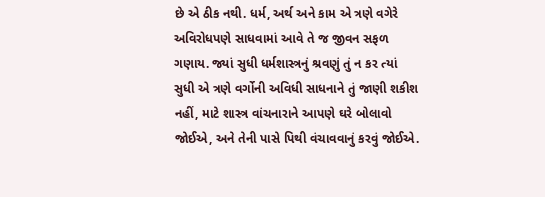છે એ ઠીક નથી. ધર્મ, અર્થ અને કામ એ ત્રણે વગેરે અવિરોધપણે સાધવામાં આવે તે જ જીવન સફળ ગણાય. જ્યાં સુધી ધર્મશાસ્ત્રનું શ્રવણું તું ન કર ત્યાં સુધી એ ત્રણે વર્ગોની અવિધી સાધનાને તું જાણી શકીશ નહીં, માટે શાસ્ત્ર વાંચનારાને આપણે ઘરે બોલાવો જોઈએ, અને તેની પાસે પિથી વંચાવવાનું કરવું જોઈએ.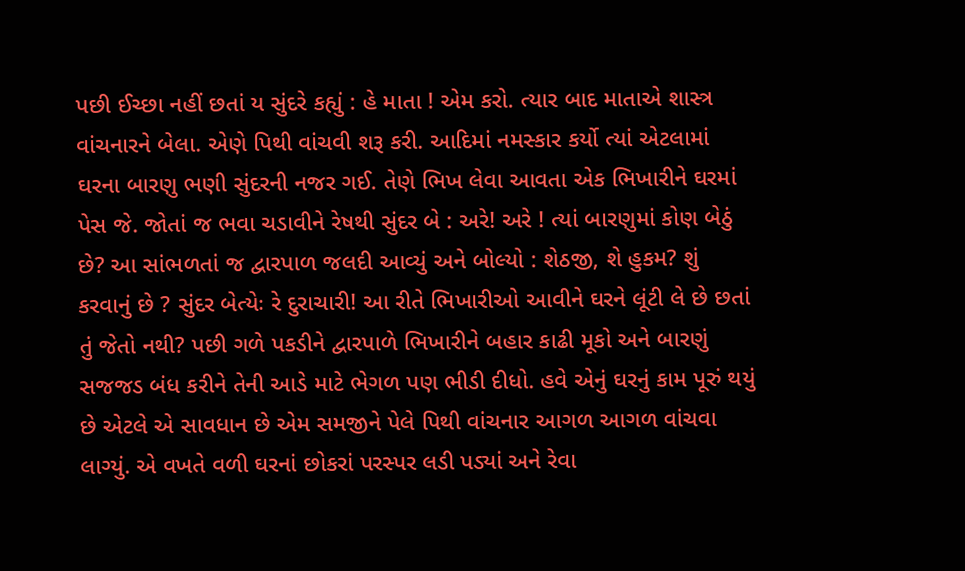પછી ઈચ્છા નહીં છતાં ય સુંદરે કહ્યું : હે માતા ! એમ કરો. ત્યાર બાદ માતાએ શાસ્ત્ર વાંચનારને બેલા. એણે પિથી વાંચવી શરૂ કરી. આદિમાં નમસ્કાર કર્યો ત્યાં એટલામાં ઘરના બારણુ ભણી સુંદરની નજર ગઈ. તેણે ભિખ લેવા આવતા એક ભિખારીને ઘરમાં પેસ જે. જોતાં જ ભવા ચડાવીને રેષથી સુંદર બે : અરે! અરે ! ત્યાં બારણુમાં કોણ બેઠું છે? આ સાંભળતાં જ દ્વારપાળ જલદી આવ્યું અને બોલ્યો : શેઠજી, શે હુકમ? શું કરવાનું છે ? સુંદર બેત્યેઃ રે દુરાચારી! આ રીતે ભિખારીઓ આવીને ઘરને લૂંટી લે છે છતાં તું જેતો નથી? પછી ગળે પકડીને દ્વારપાળે ભિખારીને બહાર કાઢી મૂકો અને બારણું સજજડ બંધ કરીને તેની આડે માટે ભેગળ પણ ભીડી દીધો. હવે એનું ઘરનું કામ પૂરું થયું છે એટલે એ સાવધાન છે એમ સમજીને પેલે પિથી વાંચનાર આગળ આગળ વાંચવા લાગ્યું. એ વખતે વળી ઘરનાં છોકરાં પરસ્પર લડી પડ્યાં અને રેવા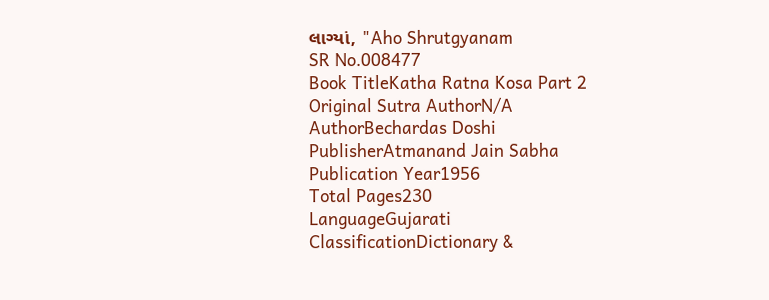લાગ્યાં, "Aho Shrutgyanam
SR No.008477
Book TitleKatha Ratna Kosa Part 2
Original Sutra AuthorN/A
AuthorBechardas Doshi
PublisherAtmanand Jain Sabha
Publication Year1956
Total Pages230
LanguageGujarati
ClassificationDictionary &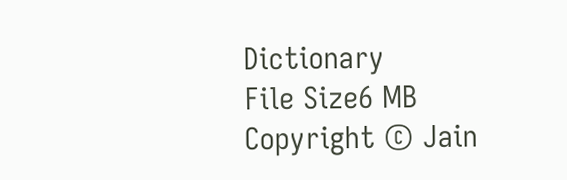Dictionary
File Size6 MB
Copyright © Jain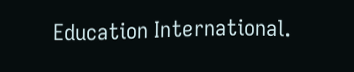Education International.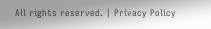All rights reserved. | Privacy Policy